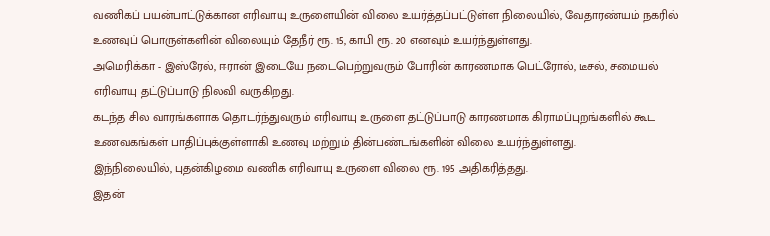வணிகப் பயன்பாட்டுக்கான எரிவாயு உருளையின் விலை உயர்த்தப்பட்டுள்ள நிலையில், வேதாரண்யம் நகரில் உணவுப் பொருள்களின் விலையும் தேநீர் ரூ. 15, காபி ரூ. 20 எனவும் உயர்ந்துள்ளது.
அமெரிக்கா - இஸ்ரேல், ஈரான் இடையே நடைபெற்றுவரும் போரின் காரணமாக பெட்ரோல், டீசல், சமையல் எரிவாயு தட்டுப்பாடு நிலவி வருகிறது.
கடந்த சில வாரங்களாக தொடர்ந்துவரும் எரிவாயு உருளை தட்டுப்பாடு காரணமாக கிராமப்புறங்களில் கூட உணவகங்கள் பாதிப்புக்குள்ளாகி உணவு மற்றும் தின்பண்டங்களின் விலை உயர்ந்துள்ளது.
இந்நிலையில், புதன்கிழமை வணிக எரிவாயு உருளை விலை ரூ. 195 அதிகரித்தது.
இதன்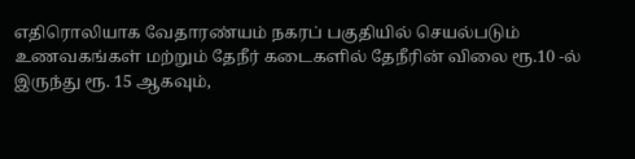எதிரொலியாக வேதாரண்யம் நகரப் பகுதியில் செயல்படும் உணவகங்கள் மற்றும் தேநீர் கடைகளில் தேநீரின் விலை ரூ.10 -ல் இருந்து ரூ. 15 ஆகவும்,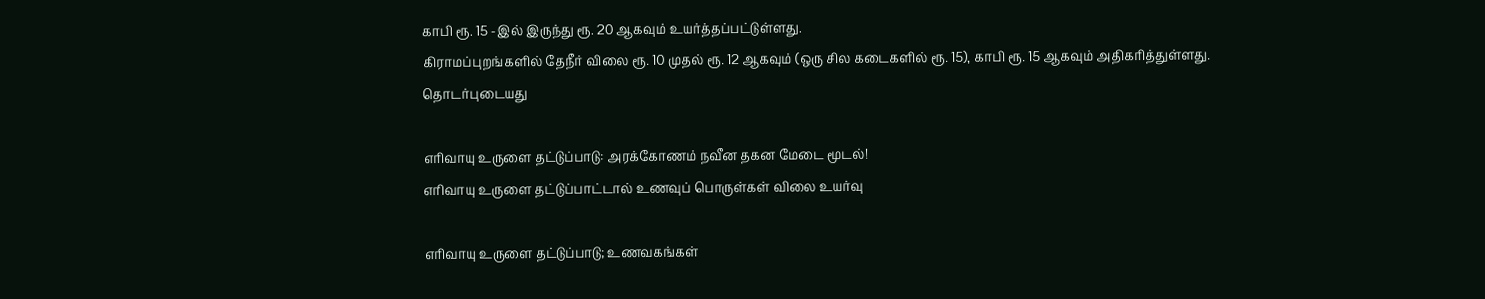காபி ரூ. 15 -இல் இருந்து ரூ. 20 ஆகவும் உயர்த்தப்பட்டுள்ளது.
கிராமப்புறங்களில் தேநீர் விலை ரூ. 10 முதல் ரூ. 12 ஆகவும் (ஒரு சில கடைகளில் ரூ. 15), காபி ரூ. 15 ஆகவும் அதிகரித்துள்ளது.
தொடர்புடையது

எரிவாயு உருளை தட்டுப்பாடு: அரக்கோணம் நவீன தகன மேடை மூடல்!
எரிவாயு உருளை தட்டுப்பாட்டால் உணவுப் பொருள்கள் விலை உயர்வு

எரிவாயு உருளை தட்டுப்பாடு; உணவகங்கள்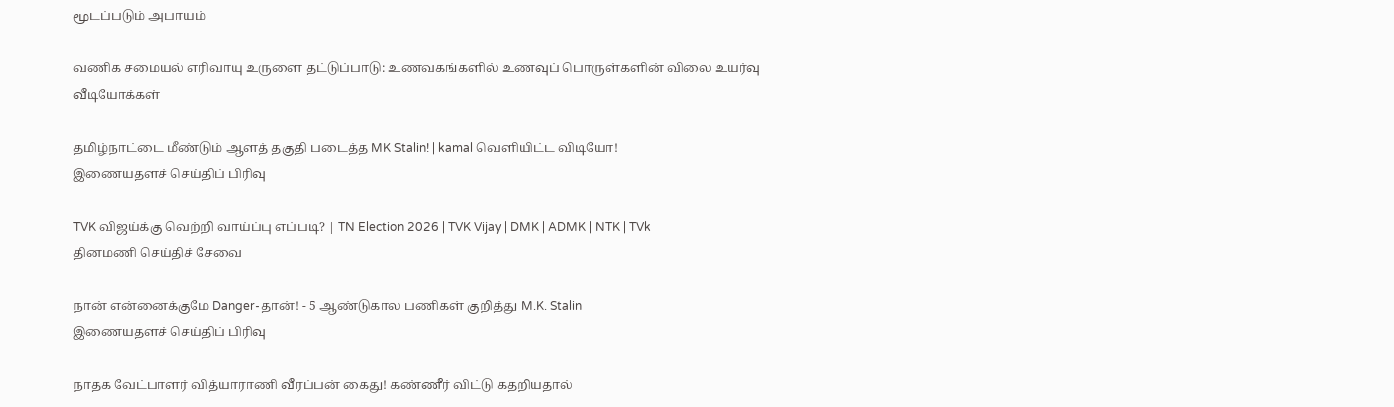மூடப்படும் அபாயம்

வணிக சமையல் எரிவாயு உருளை தட்டுப்பாடு: உணவகங்களில் உணவுப் பொருள்களின் விலை உயர்வு
வீடியோக்கள்

தமிழ்நாட்டை மீண்டும் ஆளத் தகுதி படைத்த MK Stalin! | kamal வெளியிட்ட விடியோ!
இணையதளச் செய்திப் பிரிவு

TVK விஜய்க்கு வெற்றி வாய்ப்பு எப்படி? | TN Election 2026 | TVK Vijay | DMK | ADMK | NTK | TVk
தினமணி செய்திச் சேவை

நான் என்னைக்குமே Danger-தான்! - 5 ஆண்டுகால பணிகள் குறித்து M.K. Stalin
இணையதளச் செய்திப் பிரிவு

நாதக வேட்பாளர் வித்யாராணி வீரப்பன் கைது! கண்ணீர் விட்டு கதறியதால்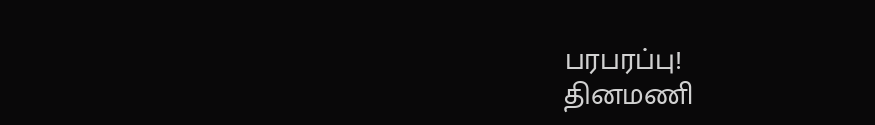பரபரப்பு!
தினமணி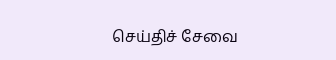செய்திச் சேவை